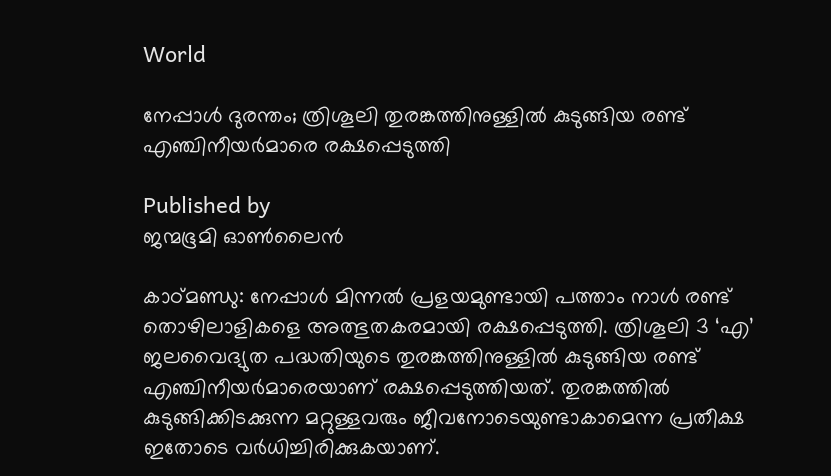World

നേപ്പാൾ ദുരന്തം; ത്രിശൂലി തുരങ്കത്തിനുള്ളിൽ കുടുങ്ങിയ രണ്ട് എഞ്ചിനീയർമാരെ രക്ഷപ്പെടുത്തി

Published by
ജന്മഭൂമി ഓണ്‍ലൈന്‍

കാഠ്മണ്ഡു: നേപ്പാള്‍ മിന്നല്‍ പ്രളയമുണ്ടായി പത്താം നാള്‍ രണ്ട് തൊഴിലാളികളെ അത്ഭുതകരമായി രക്ഷപ്പെടുത്തി. ത്രിശൂലി 3 ‘എ’ ജലവൈദ്യുത പദ്ധതിയുടെ തുരങ്കത്തിനുള്ളിൽ കുടുങ്ങിയ രണ്ട് എഞ്ചിനീയർമാരെയാണ് രക്ഷപ്പെടുത്തിയത്. തുരങ്കത്തിൽ കുടുങ്ങിക്കിടക്കുന്ന മറ്റുള്ളവരും ജീവനോടെയുണ്ടാകാമെന്ന പ്രതീക്ഷ ഇതോടെ വർധിച്ചിരിക്കുകയാണ്.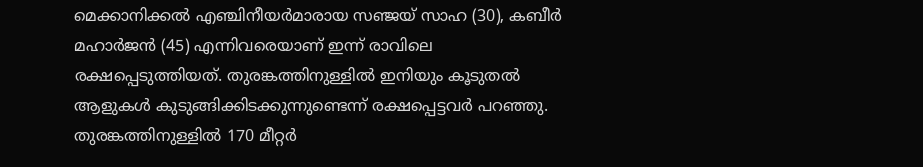മെക്കാനിക്കൽ എഞ്ചിനീയർമാരായ സഞ്ജയ് സാഹ (30), കബീർ മഹാർജൻ (45) എന്നിവരെയാണ് ഇന്ന് രാവിലെ രക്ഷപ്പെടുത്തിയത്. തുരങ്കത്തിനുള്ളിൽ ഇനിയും കൂടുതൽ ആളുകൾ കുടുങ്ങിക്കിടക്കുന്നുണ്ടെന്ന് രക്ഷപ്പെട്ടവർ പറഞ്ഞു. തുരങ്കത്തിനുള്ളിൽ 170 മീറ്റർ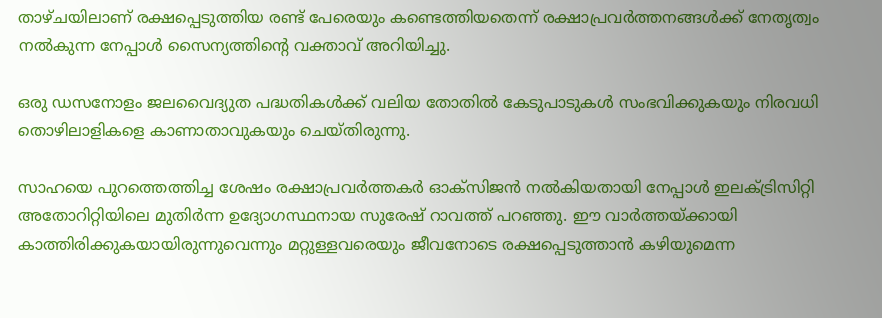താഴ്ചയിലാണ് രക്ഷപ്പെടുത്തിയ രണ്ട് പേരെയും കണ്ടെത്തിയതെന്ന് രക്ഷാപ്രവർത്തനങ്ങൾക്ക് നേതൃത്വം നൽകുന്ന നേപ്പാൾ സൈന്യത്തിന്റെ വക്താവ് അറിയിച്ചു.

ഒരു ഡസനോളം ജലവൈദ്യുത പദ്ധതികൾക്ക് വലിയ തോതിൽ കേടുപാടുകൾ സംഭവിക്കുകയും നിരവധി തൊഴിലാളികളെ കാണാതാവുകയും ചെയ്തിരുന്നു.

സാഹയെ പുറത്തെത്തിച്ച ശേഷം രക്ഷാപ്രവർത്തകർ ഓക്സിജൻ നൽകിയതായി നേപ്പാൾ ഇലക്ട്രിസിറ്റി അതോറിറ്റിയിലെ മുതിർന്ന ഉദ്യോഗസ്ഥനായ സുരേഷ് റാവത്ത് പറഞ്ഞു. ഈ വാർത്തയ്‌ക്കായി കാത്തിരിക്കുകയായിരുന്നുവെന്നും മറ്റുള്ളവരെയും ജീവനോടെ രക്ഷപ്പെടുത്താൻ കഴിയുമെന്ന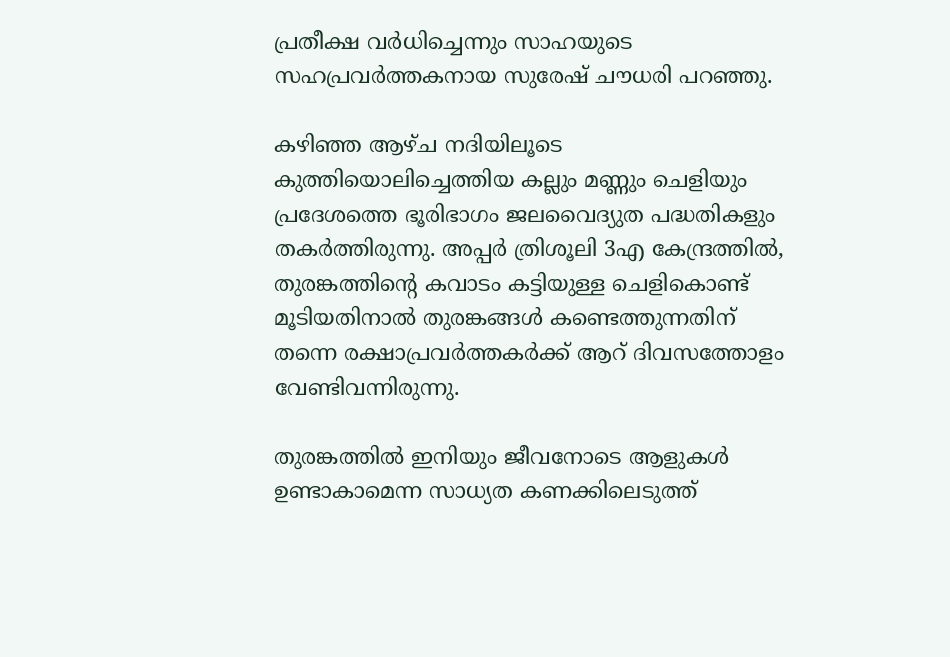പ്രതീക്ഷ വർധിച്ചെന്നും സാഹയുടെ സഹപ്രവർത്തകനായ സുരേഷ് ചൗധരി പറഞ്ഞു.

കഴിഞ്ഞ ആഴ്ച നദിയിലൂടെ കുത്തിയൊലിച്ചെത്തിയ കല്ലും മണ്ണും ചെളിയും പ്രദേശത്തെ ഭൂരിഭാഗം ജലവൈദ്യുത പദ്ധതികളും തകർത്തിരുന്നു. അപ്പർ ത്രിശൂലി 3എ കേന്ദ്രത്തിൽ, തുരങ്കത്തിന്റെ കവാടം കട്ടിയുള്ള ചെളികൊണ്ട് മൂടിയതിനാൽ തുരങ്കങ്ങൾ കണ്ടെത്തുന്നതിന് തന്നെ രക്ഷാപ്രവർത്തകർക്ക് ആറ് ദിവസത്തോളം വേണ്ടിവന്നിരുന്നു.

തുരങ്കത്തില്‍ ഇനിയും ജീവനോടെ ആളുകള്‍ ഉണ്ടാകാമെന്ന സാധ്യത കണക്കിലെടുത്ത്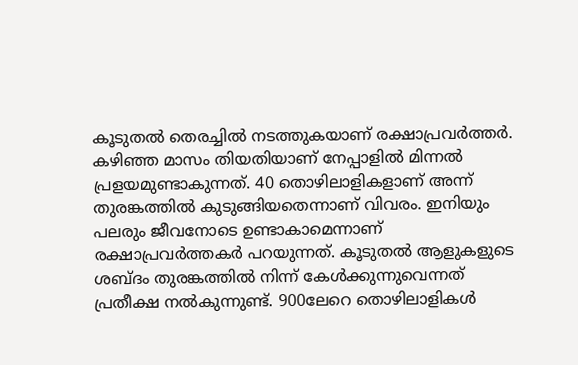കൂടുതല്‍ തെരച്ചില്‍ നടത്തുകയാണ് രക്ഷാപ്രവര്‍ത്തര്‍. കഴിഞ്ഞ മാസം തിയതിയാണ് നേപ്പാളില്‍ മിന്നല്‍ പ്രളയമുണ്ടാകുന്നത്. 40 തൊഴിലാളികളാണ് അന്ന് തുരങ്കത്തില്‍ കുടുങ്ങിയതെന്നാണ് വിവരം. ഇനിയും പലരും ജീവനോടെ ഉണ്ടാകാമെന്നാണ് രക്ഷാപ്രവര്‍ത്തകര്‍ പറയുന്നത്. കൂടുതല്‍ ആളുകളുടെ ശബ്ദം തുരങ്കത്തില്‍ നിന്ന് കേള്‍ക്കുന്നുവെന്നത് പ്രതീക്ഷ നല്‍കുന്നുണ്ട്. 900ലേറെ തൊഴിലാളികള്‍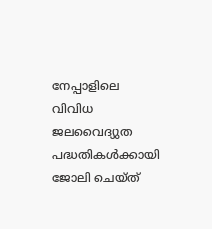നേപ്പാളിലെ വിവിധ ജലവൈദ്യുത പദ്ധതികള്‍ക്കായി ജോലി ചെയ്ത്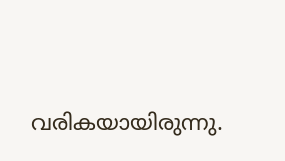വരികയായിരുന്നു.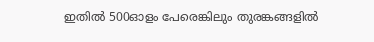ഇതില്‍ 500ഓളം പേരെങ്കിലും തുരങ്കങ്ങളില്‍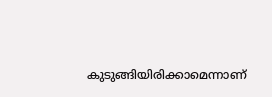കുടുങ്ങിയിരിക്കാമെന്നാണ്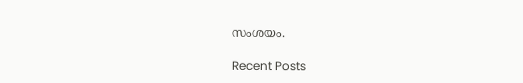സംശയം.

Recent Posts